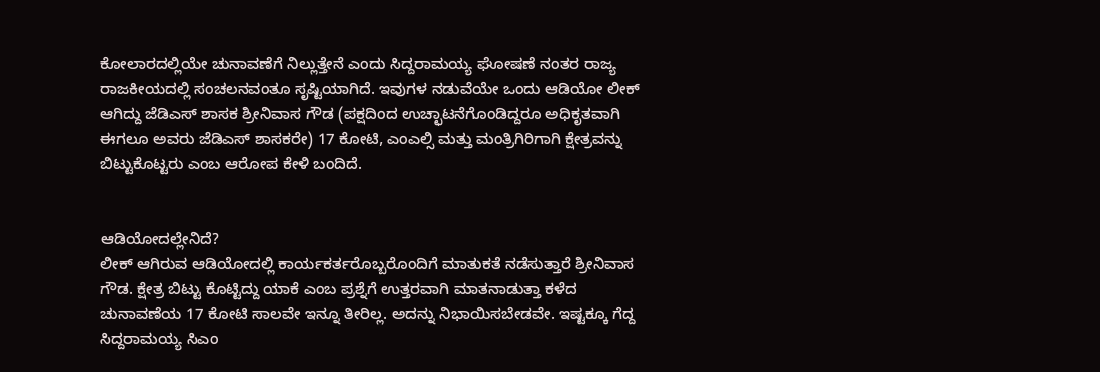ಕೋಲಾರದಲ್ಲಿಯೇ ಚುನಾವಣೆಗೆ ನಿಲ್ಲುತ್ತೇನೆ ಎಂದು ಸಿದ್ದರಾಮಯ್ಯ ಘೋಷಣೆ ನಂತರ ರಾಜ್ಯ ರಾಜಕೀಯದಲ್ಲಿ ಸಂಚಲನವಂತೂ ಸೃಷ್ಟಿಯಾಗಿದೆ. ಇವುಗಳ ನಡುವೆಯೇ ಒಂದು ಆಡಿಯೋ ಲೀಕ್ ಆಗಿದ್ದು ಜೆಡಿಎಸ್ ಶಾಸಕ ಶ್ರೀನಿವಾಸ ಗೌಡ (ಪಕ್ಷದಿಂದ ಉಚ್ಛಾಟನೆಗೊಂಡಿದ್ದರೂ ಅಧಿಕೃತವಾಗಿ ಈಗಲೂ ಅವರು ಜೆಡಿಎಸ್ ಶಾಸಕರೇ) 17 ಕೋಟಿ, ಎಂಎಲ್ಸಿ ಮತ್ತು ಮಂತ್ರಿಗಿರಿಗಾಗಿ ಕ್ಷೇತ್ರವನ್ನು ಬಿಟ್ಟುಕೊಟ್ಟರು ಎಂಬ ಆರೋಪ ಕೇಳಿ ಬಂದಿದೆ.


ಆಡಿಯೋದಲ್ಲೇನಿದೆ?
ಲೀಕ್ ಆಗಿರುವ ಆಡಿಯೋದಲ್ಲಿ ಕಾರ್ಯಕರ್ತರೊಬ್ಬರೊಂದಿಗೆ ಮಾತುಕತೆ ನಡೆಸುತ್ತಾರೆ ಶ್ರೀನಿವಾಸ ಗೌಡ. ಕ್ಷೇತ್ರ ಬಿಟ್ಟು ಕೊಟ್ಟಿದ್ದು ಯಾಕೆ ಎಂಬ ಪ್ರಶ್ನೆಗೆ ಉತ್ತರವಾಗಿ ಮಾತನಾಡುತ್ತಾ ಕಳೆದ ಚುನಾವಣೆಯ 17 ಕೋಟಿ ಸಾಲವೇ ಇನ್ನೂ ತೀರಿಲ್ಲ. ಅದನ್ನು ನಿಭಾಯಿಸಬೇಡವೇ. ಇಷ್ಟಕ್ಕೂ ಗೆದ್ದ ಸಿದ್ದರಾಮಯ್ಯ ಸಿಎಂ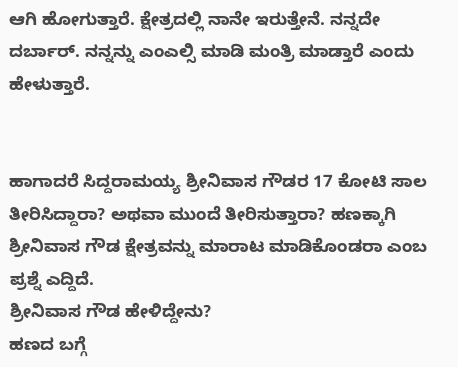ಆಗಿ ಹೋಗುತ್ತಾರೆ. ಕ್ಷೇತ್ರದಲ್ಲಿ ನಾನೇ ಇರುತ್ತೇನೆ. ನನ್ನದೇ ದರ್ಬಾರ್. ನನ್ನನ್ನು ಎಂಎಲ್ಸಿ ಮಾಡಿ ಮಂತ್ರಿ ಮಾಡ್ತಾರೆ ಎಂದು ಹೇಳುತ್ತಾರೆ.


ಹಾಗಾದರೆ ಸಿದ್ದರಾಮಯ್ಯ ಶ್ರೀನಿವಾಸ ಗೌಡರ 17 ಕೋಟಿ ಸಾಲ ತೀರಿಸಿದ್ದಾರಾ? ಅಥವಾ ಮುಂದೆ ತೀರಿಸುತ್ತಾರಾ? ಹಣಕ್ಕಾಗಿ ಶ್ರೀನಿವಾಸ ಗೌಡ ಕ್ಷೇತ್ರವನ್ನು ಮಾರಾಟ ಮಾಡಿಕೊಂಡರಾ ಎಂಬ ಪ್ರಶ್ನೆ ಎದ್ದಿದೆ.
ಶ್ರೀನಿವಾಸ ಗೌಡ ಹೇಳಿದ್ದೇನು?
ಹಣದ ಬಗ್ಗೆ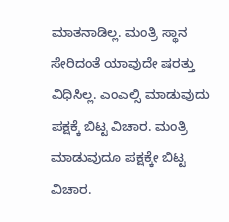ಮಾತನಾಡಿಲ್ಲ. ಮಂತ್ರಿ ಸ್ಥಾನ ಸೇರಿದಂತೆ ಯಾವುದೇ ಷರತ್ತು ವಿಧಿಸಿಲ್ಲ. ಎಂಎಲ್ಸಿ ಮಾಡುವುದು ಪಕ್ಷಕ್ಕೆ ಬಿಟ್ಟ ವಿಚಾರ. ಮಂತ್ರಿ ಮಾಡುವುದೂ ಪಕ್ಷಕ್ಕೇ ಬಿಟ್ಟ ವಿಚಾರ.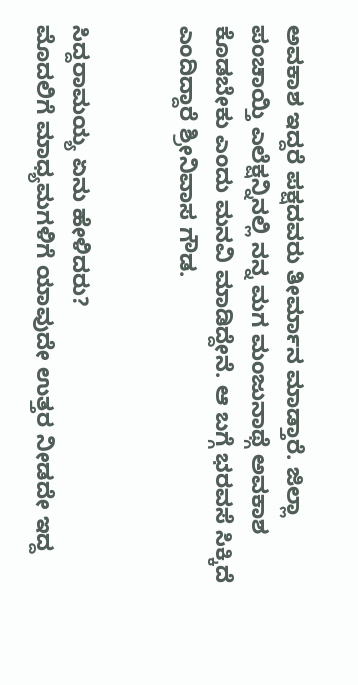ಅವಕಾಶ ಇದ್ದರೆ ಪಕ್ಷದವರು ತೀರ್ಮಾನ ಮಾಡ್ತಾರೆ. ಜಿಲ್ಲಾ ಪಂಚಾಯ್ತಿ ಎಲೆಕ್ಷನ್ನಿನಲ್ಲಿ ನನ್ನ ಮಗ ಮಂಜುನಾಥ್ಗೆ ಅವಕಾಶ ಕೊಡಬೇಕು ಎಂದು ಮನವಿ ಮಾಡಿದ್ದೇನೆ. ಆ ಬಗ್ಗೆ ಭರವಸೆ ಸಿಕ್ಕಿದೆ ಎಂದಿದ್ದಾರೆ ಶ್ರೀನಿವಾಸ ಗೌಡ.


ಸಿದ್ದರಾಮಯ್ಯ ಏನು ಹೇಳಿದರು?
ಮೊದಲಿಗೆ ಮಾಧ್ಯಮಗಳಿಗೆ ಯಾವುದೇ ಉತ್ತರ ನೀಡದೇ ಇದ್ದ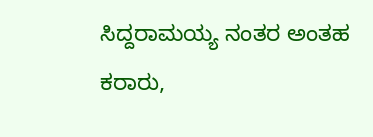ಸಿದ್ದರಾಮಯ್ಯ ನಂತರ ಅಂತಹ ಕರಾರು,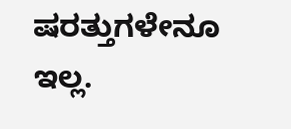ಷರತ್ತುಗಳೇನೂ ಇಲ್ಲ.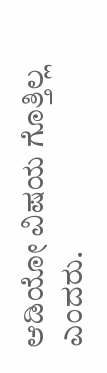ಆಡಿಯೋ ವಿಷಯ ಗೊತ್ತಿಲ್ಲ ಎಂದರು.